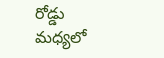రోడ్డు మధ్యలో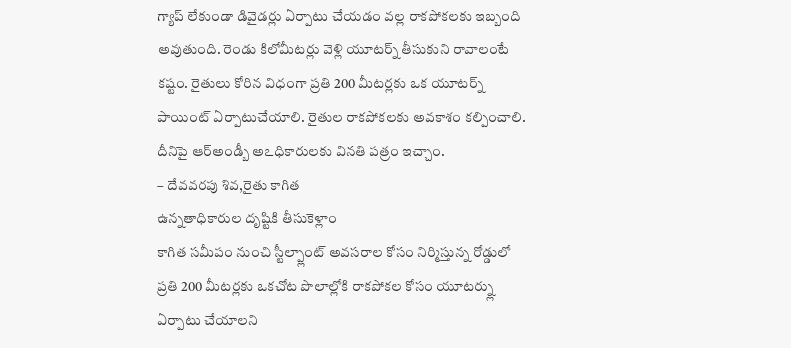గ్యాప్ లేకుండా డివైడర్లు ఏర్పాటు చేయడం వల్ల రాకపోకలకు ఇబ్బంది అవుతుంది. రెండు కిలోమీటర్లు వెళ్లి యూటర్న్ తీసుకుని రావాలంటే కష్టం. రైతులు కోరిన విధంగా ప్రతి 200 మీటర్లకు ఒక యూటర్న్ పాయింట్ ఏర్పాటుచేయాలి. రైతుల రాకపోకలకు అవకాశం కల్పించాలి. దీనిపై ఆర్అండ్బీ అఽధికారులకు వినతి పత్రం ఇచ్చాం.
– దేవవరపు శివ,రైతు కాగిత
ఉన్నతాధికారుల దృష్టికి తీసుకెళ్లాం
కాగిత సమీపం నుంచి స్టీల్ప్లాంట్ అవసరాల కోసం నిర్మిస్తున్న రోడ్డులో ప్రతి 200 మీటర్లకు ఒకచోట పొలాల్లోకి రాకపోకల కోసం యూటర్న్లు ఏర్పాటు చేయాలని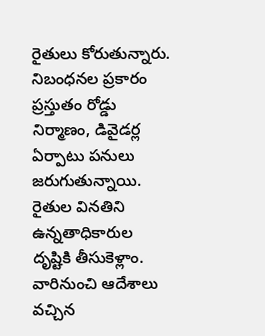రైతులు కోరుతున్నారు. నిబంధనల ప్రకారం ప్రస్తుతం రోడ్డు నిర్మాణం, డివైడర్ల ఏర్పాటు పనులు జరుగుతున్నాయి. రైతుల వినతిని ఉన్నతాధికారుల దృష్టికి తీసుకెళ్లాం. వారినుంచి ఆదేశాలు వచ్చిన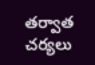తర్వాత చర్యలు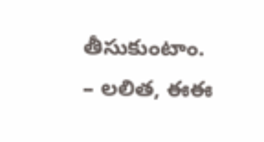తీసుకుంటాం.
– లలిత, ఈఈ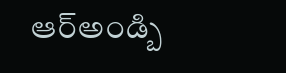ఆర్అండ్బి